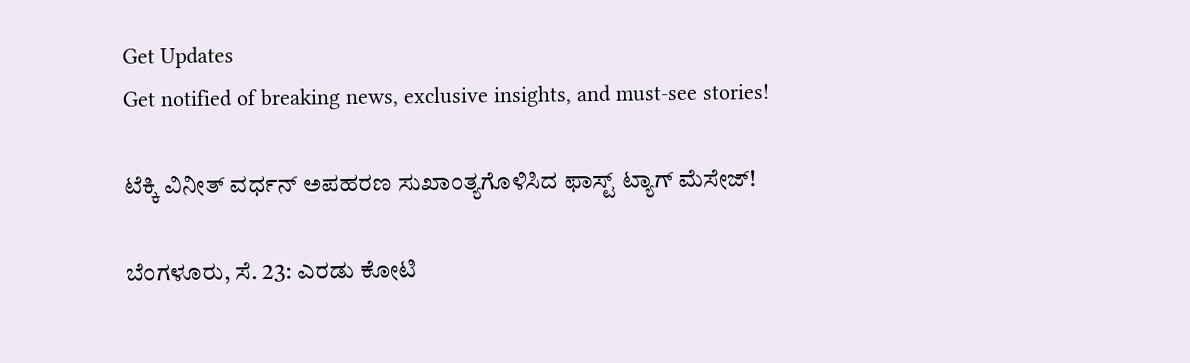Get Updates
Get notified of breaking news, exclusive insights, and must-see stories!

ಟೆಕ್ಕಿ ವಿನೀತ್ ವರ್ಧನ್ ಅಪಹರಣ ಸುಖಾಂತ್ಯಗೊಳಿಸಿದ ಫಾಸ್ಟ್ ಟ್ಯಾಗ್ ಮೆಸೇಜ್!

ಬೆಂಗಳೂರು, ಸೆ. 23: ಎರಡು ಕೋಟಿ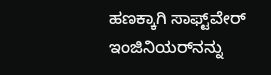ಹಣಕ್ಕಾಗಿ ಸಾಫ್ಟ್‌ವೇರ್ ಇಂಜಿನಿಯರ್‌ನನ್ನು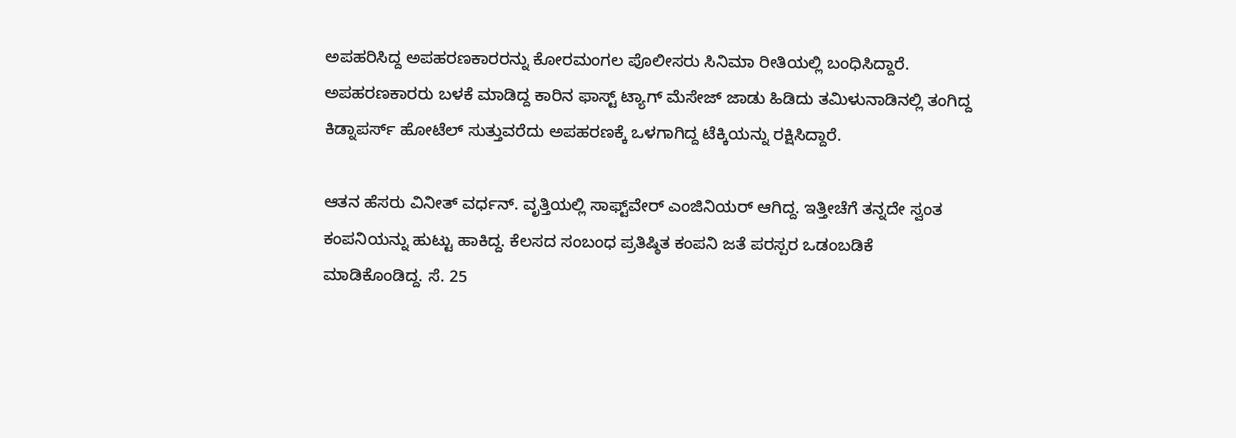ಅಪಹರಿಸಿದ್ದ ಅಪಹರಣಕಾರರನ್ನು ಕೋರಮಂಗಲ ಪೊಲೀಸರು ಸಿನಿಮಾ ರೀತಿಯಲ್ಲಿ ಬಂಧಿಸಿದ್ದಾರೆ. ಅಪಹರಣಕಾರರು ಬಳಕೆ ಮಾಡಿದ್ದ ಕಾರಿನ ಫಾಸ್ಟ್ ಟ್ಯಾಗ್ ಮೆಸೇಜ್ ಜಾಡು ಹಿಡಿದು ತಮಿಳುನಾಡಿನಲ್ಲಿ ತಂಗಿದ್ದ ಕಿಡ್ನಾಪರ್ಸ್ ಹೋಟೆಲ್ ಸುತ್ತುವರೆದು ಅಪಹರಣಕ್ಕೆ ಒಳಗಾಗಿದ್ದ ಟೆಕ್ಕಿಯನ್ನು ರಕ್ಷಿಸಿದ್ದಾರೆ.

ಆತನ ಹೆಸರು ವಿನೀತ್ ವರ್ಧನ್. ವೃತ್ತಿಯಲ್ಲಿ ಸಾಫ್ಟ್‌ವೇರ್ ಎಂಜಿನಿಯರ್ ಆಗಿದ್ದ. ಇತ್ತೀಚೆಗೆ ತನ್ನದೇ ಸ್ವಂತ ಕಂಪನಿಯನ್ನು ಹುಟ್ಟು ಹಾಕಿದ್ದ. ಕೆಲಸದ ಸಂಬಂಧ ಪ್ರತಿಷ್ಠಿತ ಕಂಪನಿ ಜತೆ ಪರಸ್ಪರ ಒಡಂಬಡಿಕೆ ಮಾಡಿಕೊಂಡಿದ್ದ. ಸೆ. 25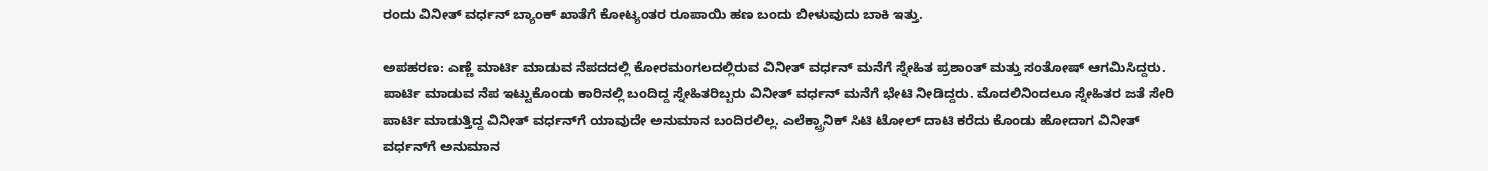ರಂದು ವಿನೀತ್ ವರ್ಧನ್ ಬ್ಯಾಂಕ್ ಖಾತೆಗೆ ಕೋಟ್ಯಂತರ ರೂಪಾಯಿ ಹಣ ಬಂದು ಬೀಳುವುದು ಬಾಕಿ ಇತ್ತು.

ಅಪಹರಣ: ಎಣ್ಣೆ ಮಾರ್ಟಿ ಮಾಡುವ ನೆಪದದಲ್ಲಿ ಕೋರಮಂಗಲದಲ್ಲಿರುವ ವಿನೀತ್ ವರ್ಧನ್ ಮನೆಗೆ ಸ್ನೇಹಿತ ಪ್ರಶಾಂತ್ ಮತ್ತು ಸಂತೋಷ್ ಆಗಮಿಸಿದ್ದರು. ಪಾರ್ಟಿ ಮಾಡುವ ನೆಪ ಇಟ್ಟುಕೊಂಡು ಕಾರಿನಲ್ಲಿ ಬಂದಿದ್ದ ಸ್ನೇಹಿತರಿಬ್ಬರು ವಿನೀತ್ ವರ್ಧನ್ ಮನೆಗೆ ಭೇಟಿ ನೀಡಿದ್ದರು. ಮೊದಲಿನಿಂದಲೂ ಸ್ನೇಹಿತರ ಜತೆ ಸೇರಿ ಪಾರ್ಟಿ ಮಾಡುತ್ತಿದ್ದ ವಿನೀತ್ ವರ್ಧನ್‌ಗೆ ಯಾವುದೇ ಅನುಮಾನ ಬಂದಿರಲಿಲ್ಲ. ಎಲೆಕ್ಟ್ರಾನಿಕ್ ಸಿಟಿ ಟೋಲ್ ದಾಟಿ ಕರೆದು ಕೊಂಡು ಹೋದಾಗ ವಿನೀತ್ ವರ್ಧನ್‌ಗೆ ಅನುಮಾನ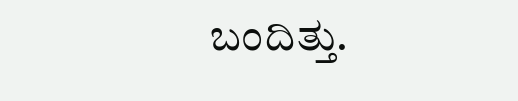ಬಂದಿತ್ತು.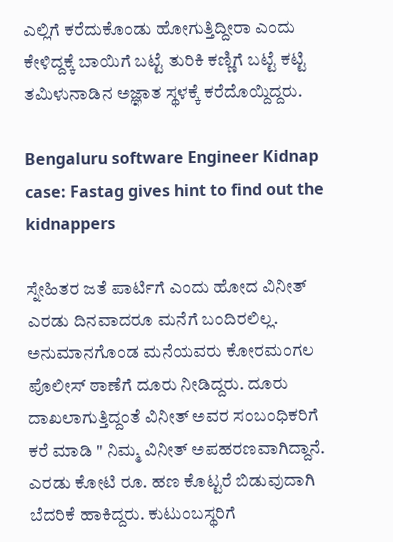ಎಲ್ಲಿಗೆ ಕರೆದುಕೊಂಡು ಹೋಗುತ್ತಿದ್ದೀರಾ ಎಂದು ಕೇಳಿದ್ದಕ್ಕೆ ಬಾಯಿಗೆ ಬಟ್ಟೆ ತುರಿಕಿ ಕಣ್ಣಿಗೆ ಬಟ್ಟೆ ಕಟ್ಟಿ ತಮಿಳುನಾಡಿನ ಅಜ್ಞಾತ ಸ್ಥಳಕ್ಕೆ ಕರೆದೊಯ್ದಿದ್ದರು.

Bengaluru software Engineer Kidnap case: Fastag gives hint to find out the kidnappers

ಸ್ನೇಹಿತರ ಜತೆ ಪಾರ್ಟಿಗೆ ಎಂದು ಹೋದ ವಿನೀತ್ ಎರಡು ದಿನವಾದರೂ ಮನೆಗೆ ಬಂದಿರಲಿಲ್ಲ. ಅನುಮಾನಗೊಂಡ ಮನೆಯವರು ಕೋರಮಂಗಲ ಪೊಲೀಸ್ ಠಾಣೆಗೆ ದೂರು ನೀಡಿದ್ದರು. ದೂರು ದಾಖಲಾಗುತ್ತಿದ್ದಂತೆ ವಿನೀತ್ ಅವರ ಸಂಬಂಧಿಕರಿಗೆ ಕರೆ ಮಾಡಿ " ನಿಮ್ಮ ವಿನೀತ್ ಅಪಹರಣವಾಗಿದ್ದಾನೆ. ಎರಡು ಕೋಟಿ ರೂ. ಹಣ ಕೊಟ್ಟರೆ ಬಿಡುವುದಾಗಿ ಬೆದರಿಕೆ ಹಾಕಿದ್ದರು. ಕುಟುಂಬಸ್ಥರಿಗೆ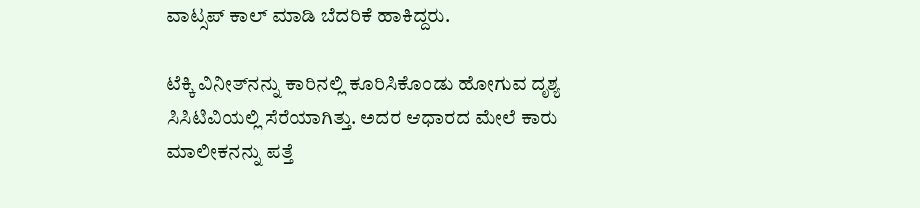ವಾಟ್ಸಪ್ ಕಾಲ್ ಮಾಡಿ ಬೆದರಿಕೆ ಹಾಕಿದ್ದರು.

ಟೆಕ್ಕಿ ವಿನೀತ್‌ನನ್ನು ಕಾರಿನಲ್ಲಿ ಕೂರಿಸಿಕೊಂಡು ಹೋಗುವ ದೃಶ್ಯ ಸಿಸಿಟಿವಿಯಲ್ಲಿ ಸೆರೆಯಾಗಿತ್ತು. ಅದರ ಆಧಾರದ ಮೇಲೆ ಕಾರು ಮಾಲೀಕನನ್ನು ಪತ್ತೆ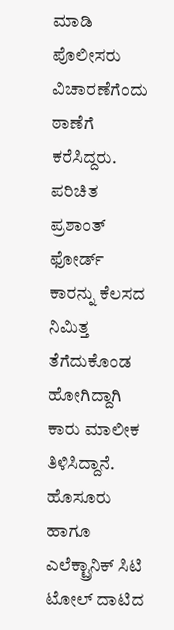ಮಾಡಿ ಪೊಲೀಸರು ವಿಚಾರಣೆಗೆಂದು ಠಾಣೆಗೆ ಕರೆಸಿದ್ದರು. ಪರಿಚಿತ ಪ್ರಶಾಂತ್ ಫೋರ್ಡ್ ಕಾರನ್ನು ಕೆಲಸದ ನಿಮಿತ್ತ ತೆಗೆದುಕೊಂಡ ಹೋಗಿದ್ದಾಗಿ ಕಾರು ಮಾಲೀಕ ತಿಳಿಸಿದ್ದಾನೆ. ಹೊಸೂರು ಹಾಗೂ ಎಲೆಕ್ಟ್ರಾನಿಕ್ ಸಿಟಿ ಟೋಲ್ ದಾಟಿದ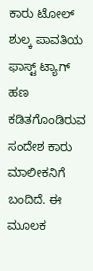ಕಾರು ಟೋಲ್ ಶುಲ್ಕ ಪಾವತಿಯ ಫಾಸ್ಟ್ ಟ್ಯಾಗ್ ಹಣ ಕಡಿತಗೊಂಡಿರುವ ಸಂದೇಶ ಕಾರು ಮಾಲೀಕನಿಗೆ ಬಂದಿದೆ. ಈ ಮೂಲಕ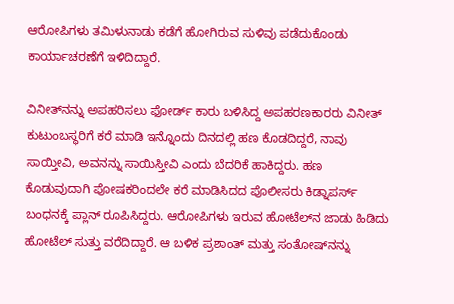ಆರೋಪಿಗಳು ತಮಿಳುನಾಡು ಕಡೆಗೆ ಹೋಗಿರುವ ಸುಳಿವು ಪಡೆದುಕೊಂಡು ಕಾರ್ಯಾಚರಣೆಗೆ ಇಳಿದಿದ್ದಾರೆ.

ವಿನೀತ್‌ನನ್ನು ಅಪಹರಿಸಲು ಫೋರ್ಡ್ ಕಾರು ಬಳಿಸಿದ್ದ ಅಪಹರಣಕಾರರು ವಿನೀತ್ ಕುಟುಂಬಸ್ಥರಿಗೆ ಕರೆ ಮಾಡಿ ಇನ್ನೊಂದು ದಿನದಲ್ಲಿ ಹಣ ಕೊಡದಿದ್ದರೆ, ನಾವು ಸಾಯ್ತೀವಿ, ಅವನನ್ನು ಸಾಯಿಸ್ತೀವಿ ಎಂದು ಬೆದರಿಕೆ ಹಾಕಿದ್ದರು. ಹಣ ಕೊಡುವುದಾಗಿ ಪೋಷಕರಿಂದಲೇ ಕರೆ ಮಾಡಿಸಿದದ ಪೊಲೀಸರು ಕಿಡ್ನಾಪರ್ಸ್ ಬಂಧನಕ್ಕೆ ಪ್ಲಾನ್ ರೂಪಿಸಿದ್ದರು. ಆರೋಪಿಗಳು ಇರುವ ಹೋಟೆಲ್‌ನ ಜಾಡು ಹಿಡಿದು ಹೋಟೆಲ್ ಸುತ್ತು ವರೆದಿದ್ದಾರೆ. ಆ ಬಳಿಕ ಪ್ರಶಾಂತ್ ಮತ್ತು ಸಂತೋ‍‍‍ಷ್‌ನನ್ನು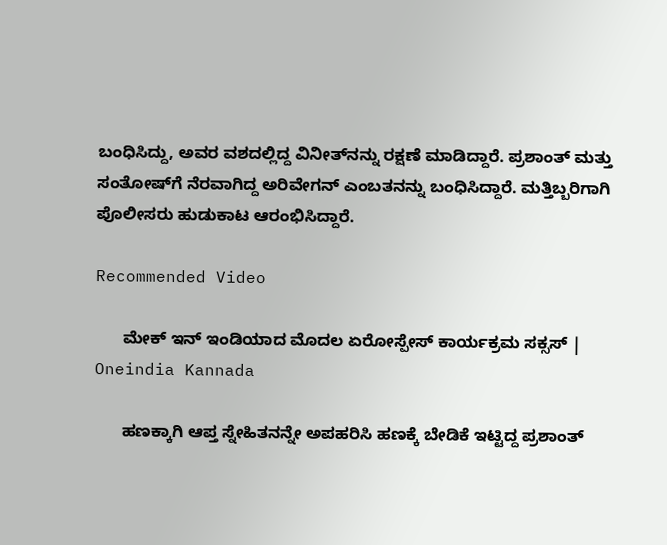ಬಂಧಿಸಿದ್ದು, ಅವರ ವಶದಲ್ಲಿದ್ದ ವಿನೀತ್‌ನನ್ನು ರಕ್ಷಣೆ ಮಾಡಿದ್ದಾರೆ. ಪ್ರಶಾಂತ್ ಮತ್ತು ಸಂತೋಷ್‌ಗೆ ನೆರವಾಗಿದ್ದ ಅರಿವೇಗನ್ ಎಂಬತನನ್ನು ಬಂಧಿಸಿದ್ದಾರೆ. ಮತ್ತಿಬ್ಬರಿಗಾಗಿ ಪೊಲೀಸರು ಹುಡುಕಾಟ ಆರಂಭಿಸಿದ್ದಾರೆ.

Recommended Video

      ಮೇಕ್ ಇನ್ ಇಂಡಿಯಾದ ಮೊದಲ ಏರೋಸ್ಪೇಸ್ ಕಾರ್ಯಕ್ರಮ ಸಕ್ಸಸ್ | Oneindia Kannada

      ಹಣಕ್ಕಾಗಿ ಆಪ್ತ ಸ್ನೇಹಿತನನ್ನೇ ಅಪಹರಿಸಿ ಹಣಕ್ಕೆ ಬೇಡಿಕೆ ಇಟ್ಟಿದ್ದ ಪ್ರಶಾಂತ್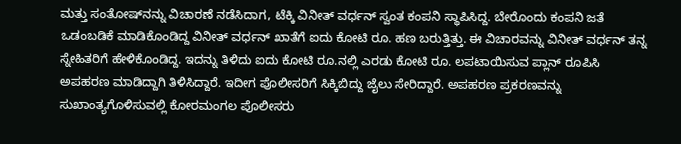ಮತ್ತು ಸಂತೋ‍ಷ್‌ನನ್ನು ವಿಚಾರಣೆ ನಡೆಸಿದಾಗ, ಟೆಕ್ಕಿ ವಿನೀತ್ ವರ್ಧನ್ ಸ್ವಂತ ಕಂಪನಿ ಸ್ಥಾಪಿಸಿದ್ದ. ಬೇರೊಂದು ಕಂಪನಿ ಜತೆ ಒಡಂಬಡಿಕೆ ಮಾಡಿಕೊಂಡಿದ್ದ ವಿನೀತ್ ವರ್ಧನ್ ಖಾತೆಗೆ ಐದು ಕೋಟಿ ರೂ. ಹಣ ಬರುತ್ತಿತ್ತು. ಈ ವಿಚಾರವನ್ನು ವಿನೀತ್ ವರ್ಧನ್ ತನ್ನ ಸ್ನೇಹಿತರಿಗೆ ಹೇಳಿಕೊಂಡಿದ್ದ. ಇದನ್ನು ತಿಳಿದು ಐದು ಕೋಟಿ ರೂ.ನಲ್ಲಿ ಎರಡು ಕೋಟಿ ರೂ. ಲಪಟಾಯಿಸುವ ಪ್ಲಾನ್ ರೂಪಿಸಿ ಅಪಹರಣ ಮಾಡಿದ್ದಾಗಿ ತಿಳಿಸಿದ್ದಾರೆ. ಇದೀಗ ಪೊಲೀಸರಿಗೆ ಸಿಕ್ಕಿಬಿದ್ದು ಜೈಲು ಸೇರಿದ್ದಾರೆ. ಅಪಹರಣ ಪ್ರಕರಣವನ್ನು ಸುಖಾಂತ್ಯಗೊಳಿಸುವಲ್ಲಿ ಕೋರಮಂಗಲ ಪೊಲೀಸರು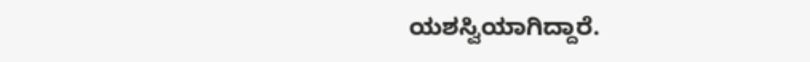ಯಶಸ್ವಿಯಾಗಿದ್ದಾರೆ.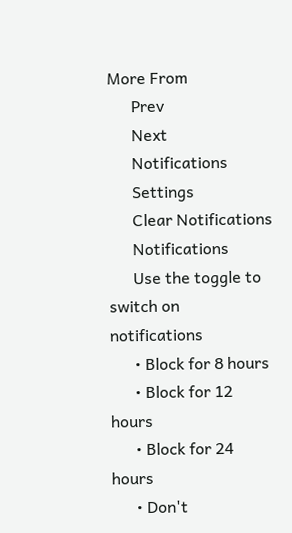More From
      Prev
      Next
      Notifications
      Settings
      Clear Notifications
      Notifications
      Use the toggle to switch on notifications
      • Block for 8 hours
      • Block for 12 hours
      • Block for 24 hours
      • Don't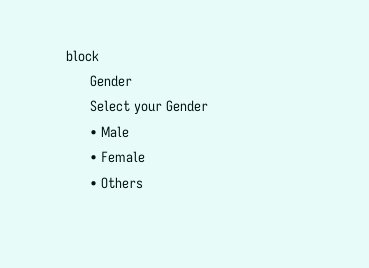block
      Gender
      Select your Gender
      • Male
      • Female
      • Others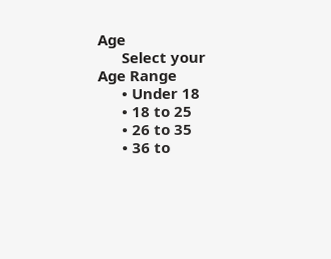Age
      Select your Age Range
      • Under 18
      • 18 to 25
      • 26 to 35
      • 36 to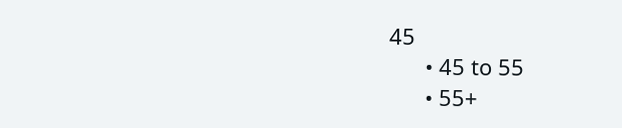45
      • 45 to 55
      • 55+